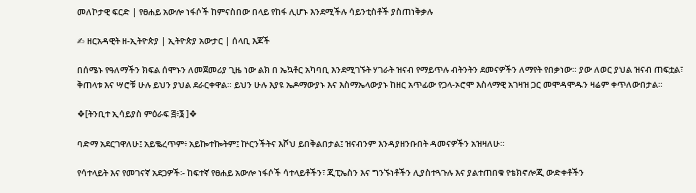መለኮታዊ ፍርድ | የፀሐይ አውሎ ነፋሶች ከምናስበው በላይ የከፋ ሊሆኑ እንደሚችሉ ሳይንቲስቶች ያስጠነቅቃሉ

✍ ዘርአዳዊት ዘ-ኢትዮጵያ | ኢትዮጵያ አውታር | ሰላቢ እጆች

በሰሜኑ የዓለማችን ክፍል ሰሞኑን ለመጀመሪያ ጊዜ ነው ልክ በ ኤኳቶር አካባቢ እንደሚገኙት ሃገራት ዝናብ የማይጥሉ ብትንትን ደመናዎችን ለማየት የበቃነው። ያው ለወር ያህል ዝናብ ጠፍቷል፣ ቅጠላቱ እና ሣሮቹ ሁሉ ይህን ያህል ደራርቀዋል። ይህን ሁሉ እያዩ ኤዶማውያኑ እና እስማኤላውያኑ ከዘር አጥፊው የጋላ-ኦሮሞ እስላማዊ አገዛዝ ጋር መሞዳሞዱን ዛሬም ቀጥለውበታል።

❖[ትንቢተ ኢሳይያስ ምዕራፍ ፭፥፮ ]❖

ባድማ አደርገዋለሁ፤ አይቈረጥም፥ አይኰተኰትም፤ ኵርንችትና እሾህ ይበቅልበታል፤ ዝናብንም እንዳያዘንቡበት ዳመናዎችን አዝዛለሁ።

የሳተላይት እና የመገናኛ አደጋዎች፡- ከፍተኛ የፀሐይ አውሎ ነፋሶች ሳተላይቶችን፣ ጂፒኤስን እና ግንኙነቶችን ሊያስተጓጉሉ እና ያልተጠበቁ የቴክኖሎጂ ውድቀቶችን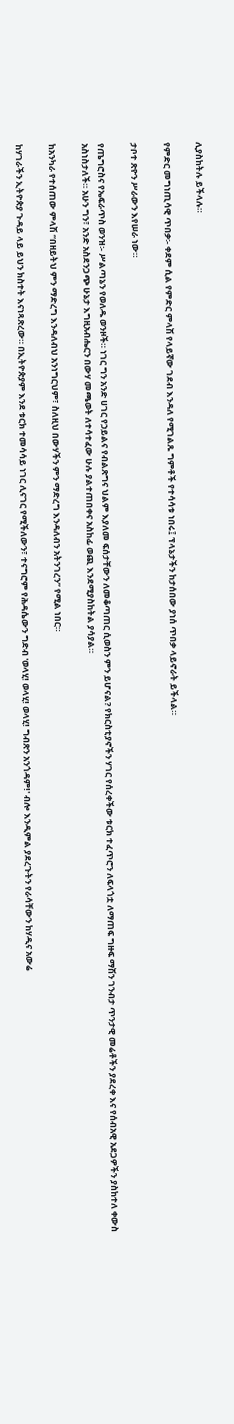ሊያስከትሉ ይችላሉ።

የምድር መግነጢሳዊ ጥበቃ፡- ቀደም ሲል የምድር ምላሽ የላይኛው ገደብ እንዳለ የሚገልጹ ግምቶች የተሳሳቱ ነበሩ፤ ፕላኔታችን ከታሰበው ያነሰ ጥበቃ ላይኖራት ይችላል።

ታቦተ ጽዮን ሥራውን እየሠራ ነው።

የጤግሮስና የኤፍራጥስ ወንዝ፡- ሥልጣኔን የወለዱ ወንዞች። ነገር ግን አንድ ሀገር የኃይልና የብልጽግና ህልም እያለመ ፍሰታቸውን ለመቆጣጠር ሲወስን ምን ይሆናል? የክርስቲያኖችን ሃገር የሰረቀችው ቱርክ ተፈጥሮን ለፍላጎቷ ለማጠፍ ግዙፍ ማሽን ገንብታ ጥንታዊ መሬቶችን ያደረቀ እና የሰብአዊ አደጋዎችን ያስከተለ ቀውስ አስነስታለች። አሁን ግን፣ አንድ አስደንጋጭ ሁኔታ እግዚአብሔርን በውሃ መጫወት ለተሳተፈው ሁሉ ያልተጠበቀና አስከፊ ወጪ እንደሚያስከትል ያሳያል።

ከአንካራ የተሰጠው ምላሽ “በዘይትህ ምን ማድረግ እንዳለብህ አንነግርህም፣ ስለዚህ በውሃችን ምን ማድረግ እንዳለብን አትንገረን” የሚል ነበር።

ከሃገራችን ኢትዮጵያ ጉዳይ ላይ ይህን ክስተት እናነጻጽረው። በኢትዮጵያም እንደ ቱርክ ተመሳሳይ ነገር ሊናገር የሚችለውን፣ ተናግሮም የሕዳሴውን ግድብ 'ወላሂ! ወላሂ! ወላሂ! ግብጽን አንጎዳም!' ብሎ እንዲምል ያደረጉትን የራሳቸውን ከሃዲና አውሬ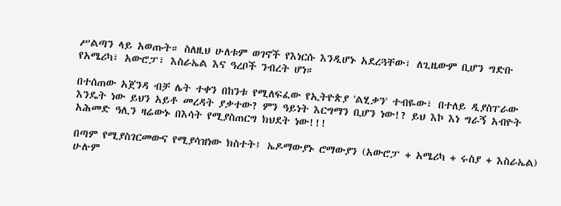ሥልጣን ላይ አወጡት። ስለዚህ ሁለቱም ወገኖች የእነርሱ እንዲሆኑ አደረጓቸው፣ ለጊዜውም ቢሆን ግድቡ የአሜሪካ፣ አውሮፓ፣ እስራኤል እና ዓረቦች ንብረት ሆነ።

በተሰጠው አጀንዳ ብቻ ሌት ተቀን በከንቱ የሚለፍፈው የኢትዮጵያ 'ልሂቃን' ተብዬው፣ በተለይ ዲያስፐራው እንዴት ነው ይህን አይቶ መረዳት ያቃተው? ምን ዓይነት እርግማን ቢሆን ነው!? ይህ እኮ እነ ግራኝ አብዮት አሕመድ ዓሊን ዛሬውኑ በእሳት የሚያስጠርግ ክህደት ነው!!!

በጣም የሚያስገርመውና የሚያሳዝነው ክስተት፤ ኤዶማውያኑ ሮማውያን (አውሮፓ + አሜሪካ + ሩስያ + እስራኤል) ሁሉም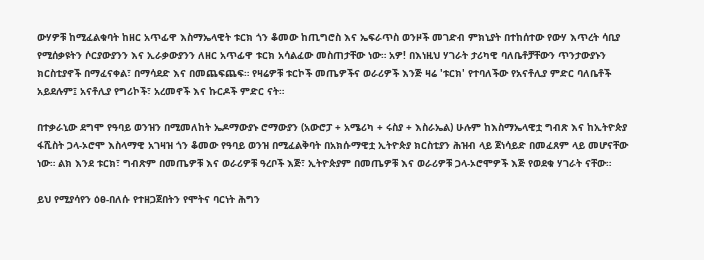ውሃዎቹ ከሚፈልቁባት ከዘር አጥፊዋ እስማኤላዊት ቱርክ ጎን ቆመው ከጢግሮስ እና ኤፍራጥስ ወንዞች መገድብ ምክኒያት በተከሰተው የውሃ እጥረት ሳቢያ የሚሰቃዩትን ሶርያውያንን እና ኢራቃውያንን ለዘር አጥፊዋ ቱርክ አሳልፈው መስጠታቸው ነው። አዎ! በእነዚህ ሃገራት ታሪካዊ ባለቤቶቻቸውን ጥንታውያኑን ክርስቲያኖች በማፈናቀል፣ በማሳደድ እና በመጨፍጨፍ። የዛሬዎቹ ቱርኮች መጤዎችና ወራሪዎች እንጅ ዛሬ 'ቱርክ' የተባለችው የአናቶሊያ ምድር ባለቤቶች አይደሉም፤ አናቶሊያ የግሪኮች፣ አረመኖች እና ኩርዶች ምድር ናት።

በተቃራኒው ደግሞ የዓባይ ወንዝን በሚመለከት ኤዶማውያኑ ሮማውያን (አውሮፓ + አሜሪካ + ሩስያ + እስራኤል) ሁሉም ከእስማኤላዊቷ ግብጽ እና ከኢትዮጵያ ፋሺስት ጋላ-ኦሮሞ እስላማዊ አገዛዝ ጎን ቆመው የዓባይ ወንዝ በሚፈልቅባት በአክሱማዊቷ ኢትዮጵያ ክርስቲያን ሕዝብ ላይ ጀነሳይድ በመፈጸም ላይ መሆናቸው ነው። ልክ እንደ ቱርክ፣ ግብጽም በመጤዎቹ እና ወራሪዎቹ ዓረቦች እጅ፣ ኢትዮጵያም በመጤዎቹ እና ወራሪዎቹ ጋላ-ኦሮሞዎች እጅ የወደቁ ሃገራት ናቸው።

ይህ የሚያሳየን ዕፀ-በለሱ የተዘጋጀበትን የሞትና ባርነት ሕግን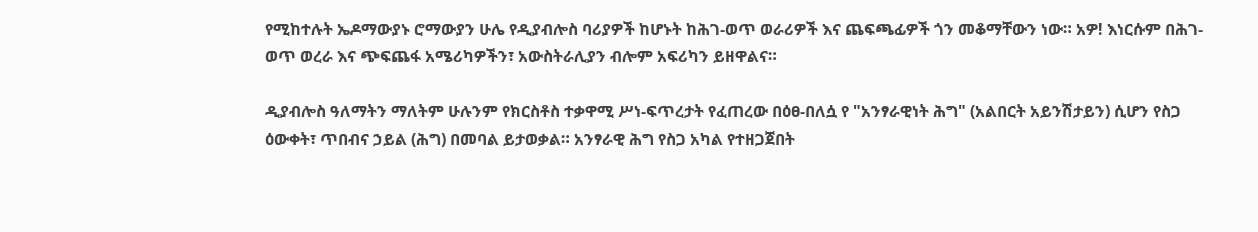የሚከተሉት ኤዶማውያኑ ሮማውያን ሁሌ የዲያብሎስ ባሪያዎች ከሆኑት ከሕገ-ወጥ ወራሪዎች እና ጨፍጫፊዎች ጎን መቆማቸውን ነው። አዎ! እነርሱም በሕገ-ወጥ ወረራ እና ጭፍጨፋ አሜሪካዎችን፣ አውስትራሊያን ብሎም አፍሪካን ይዘዋልና።

ዲያብሎስ ዓለማትን ማለትም ሁሉንም የክርስቶስ ተቃዋሚ ሥነ-ፍጥረታት የፈጠረው በዕፀ-በለሷ የ "አንፃራዊነት ሕግ" (አልበርት አይንሽታይን) ሲሆን የስጋ ዕውቀት፣ ጥበብና ኃይል (ሕግ) በመባል ይታወቃል። አንፃራዊ ሕግ የስጋ አካል የተዘጋጀበት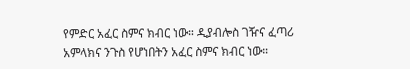የምድር አፈር ስምና ክብር ነው። ዲያብሎስ ገዥና ፈጣሪ አምላክና ንጉስ የሆነበትን አፈር ስምና ክብር ነው።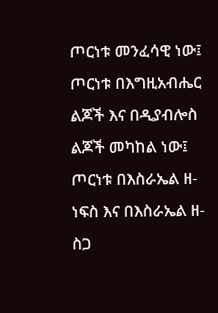ጦርነቱ መንፈሳዊ ነው፤ ጦርነቱ በእግዚአብሔር ልጆች እና በዲያብሎስ ልጆች መካከል ነው፤ ጦርነቱ በእስራኤል ዘ-ነፍስ እና በእስራኤል ዘ-ስጋ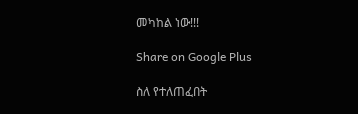መካከል ነው!!!

Share on Google Plus

ስለ የተለጠፈበት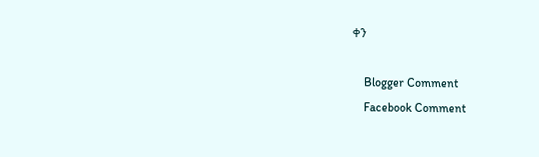ቀን

    Blogger Comment
    Facebook Comment